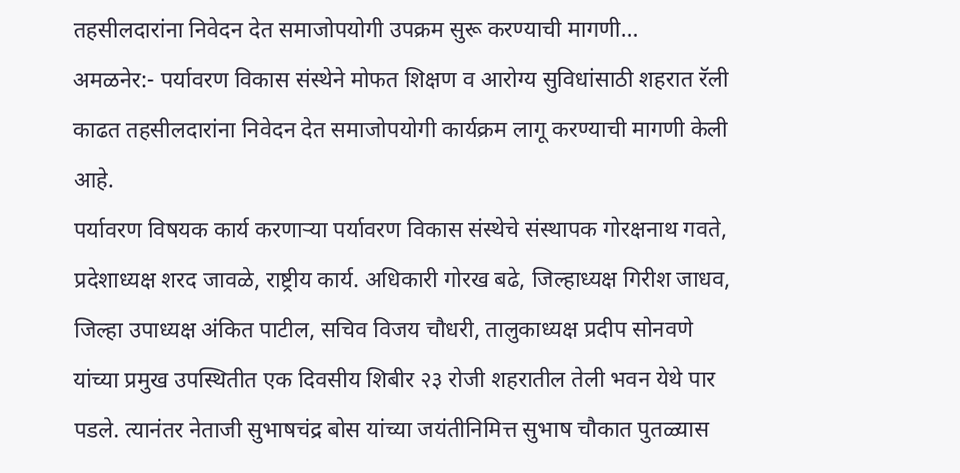तहसीलदारांना निवेदन देत समाजोपयोगी उपक्रम सुरू करण्याची मागणी…
अमळनेर:- पर्यावरण विकास संस्थेने मोफत शिक्षण व आरोग्य सुविधांसाठी शहरात रॅली काढत तहसीलदारांना निवेदन देत समाजोपयोगी कार्यक्रम लागू करण्याची मागणी केली आहे.
पर्यावरण विषयक कार्य करणाऱ्या पर्यावरण विकास संस्थेचे संस्थापक गोरक्षनाथ गवते, प्रदेशाध्यक्ष शरद जावळे, राष्ट्रीय कार्य. अधिकारी गोरख बढे, जिल्हाध्यक्ष गिरीश जाधव, जिल्हा उपाध्यक्ष अंकित पाटील, सचिव विजय चौधरी, तालुकाध्यक्ष प्रदीप सोनवणे यांच्या प्रमुख उपस्थितीत एक दिवसीय शिबीर २३ रोजी शहरातील तेली भवन येथे पार पडले. त्यानंतर नेताजी सुभाषचंद्र बोस यांच्या जयंतीनिमित्त सुभाष चौकात पुतळ्यास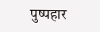पुष्पहार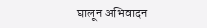घालून अभिवादन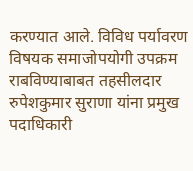करण्यात आले. विविध पर्यावरण विषयक समाजोपयोगी उपक्रम राबविण्याबाबत तहसीलदार रुपेशकुमार सुराणा यांना प्रमुख पदाधिकारी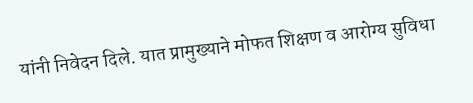यांनी निवेदन दिले. यात प्रामुख्याने मोफत शिक्षण व आरोग्य सुविधा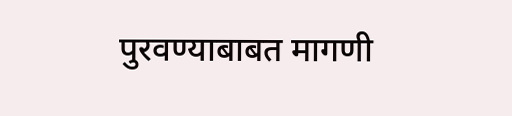पुरवण्याबाबत मागणी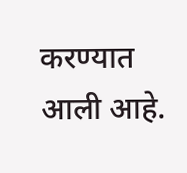करण्यात आली आहे.